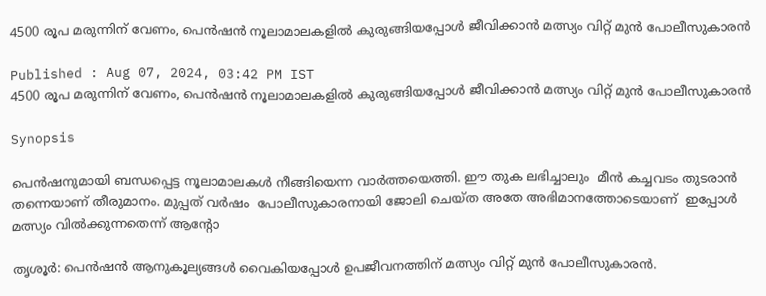4500 രൂപ മരുന്നിന് വേണം, പെൻഷൻ നൂലാമാലകളിൽ കുരുങ്ങിയപ്പോൾ ജീവിക്കാൻ മത്സ്യം വിറ്റ് മുന്‍ പോലീസുകാരന്‍

Published : Aug 07, 2024, 03:42 PM IST
4500 രൂപ മരുന്നിന് വേണം, പെൻഷൻ നൂലാമാലകളിൽ കുരുങ്ങിയപ്പോൾ ജീവിക്കാൻ മത്സ്യം വിറ്റ് മുന്‍ പോലീസുകാരന്‍

Synopsis

പെന്‍ഷനുമായി ബന്ധപ്പെട്ട നൂലാമാലകള്‍ നീങ്ങിയെന്ന വാര്‍ത്തയെത്തി. ഈ തുക ലഭിച്ചാലും  മീന്‍ കച്ചവടം തുടരാന്‍ തന്നെയാണ് തീരുമാനം. മുപ്പത് വര്‍ഷം  പോലീസുകാരനായി ജോലി ചെയ്ത അതേ അഭിമാനത്തോടെയാണ്  ഇപ്പോള്‍ മത്സ്യം വില്‍ക്കുന്നതെന്ന് ആന്റോ

തൃശൂർ: പെന്‍ഷന്‍ ആനുകൂല്യങ്ങൾ വൈകിയപ്പോൾ ഉപജീവനത്തിന് മത്സ്യം വിറ്റ് മുന്‍ പോലീസുകാരന്‍.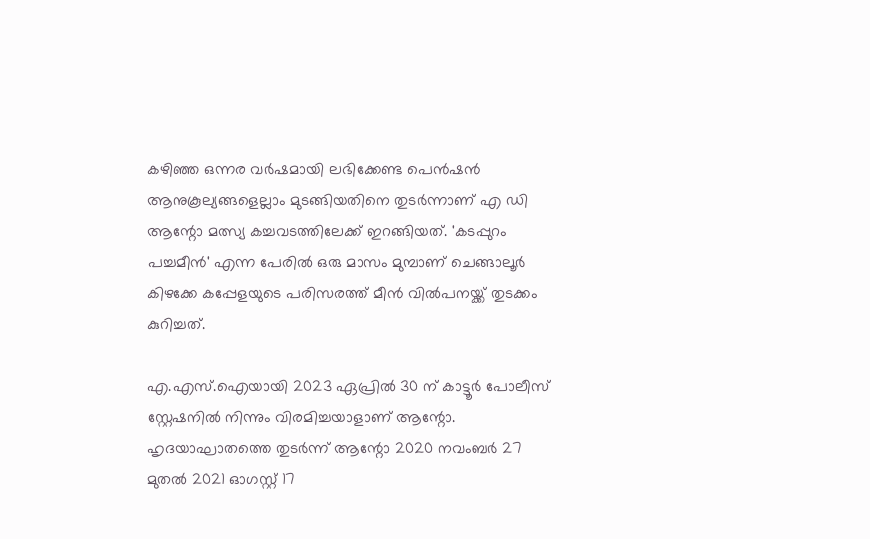കഴിഞ്ഞ ഒന്നര വര്‍ഷമായി ലഭിക്കേണ്ട പെന്‍ഷന്‍ ആനുകൂല്യങ്ങളെല്ലാം മുടങ്ങിയതിനെ തുടര്‍ന്നാണ് എ ഡി ആന്റോ മത്സ്യ കച്ചവടത്തിലേക്ക് ഇറങ്ങിയത്. 'കടപ്പുറം പച്ചമീന്‍' എന്ന പേരില്‍ ഒരു മാസം മുമ്പാണ് ചെങ്ങാലൂര്‍ കിഴക്കേ കപ്പേളയുടെ പരിസരത്ത് മീന്‍ വില്‍പനയ്ക്ക് തുടക്കം കുറിച്ചത്.

എ.എസ്.ഐയായി 2023 ഏപ്രില്‍ 30 ന് കാട്ടൂര്‍ പോലീസ് സ്റ്റേഷനില്‍ നിന്നും വിരമിച്ചയാളാണ് ആന്റോ. ഹൃദയാഘാതത്തെ തുടര്‍ന്ന് ആന്റോ 2020 നവംബര്‍ 27 മുതല്‍ 2021 ഓഗസ്റ്റ് 17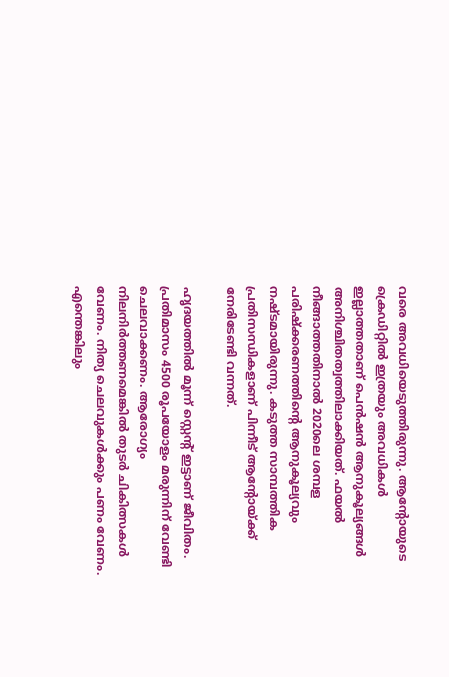വരെ അവധിയെടുത്തിരുന്നു. ആന്റോയുടെ ക്രെഡിറ്റില്‍ ഇത്രയും അവധികള്‍  ഇല്ലാത്തതാണ് പെന്‍ഷന്‍ ആനുകൂല്യങ്ങള്‍ അനിശ്ചിതത്വത്തിലാക്കിയത്. ഫയല്‍ നീങ്ങാത്തതിനാല്‍ 2020ലെ ശമ്പള പരിഷ്‌ക്കരണത്തിന്റെ ആനുകൂല്യവും നഷ്ടമായിരുന്നു. കടുത്ത സാമ്പത്തിക പ്രതിസന്ധികളാണ് പിന്നീട് ആന്റോയ്ക്ക് നേരിടേണ്ടി വന്നത്.

ഹൃദയത്തില്‍ മൂന്ന് സ്റ്റെന്റ് ഇട്ടാണ് ജീവിതം. പ്രതിമാസം 4500 രൂപയോളം മരുന്നിന് വേണ്ടി ചെലവാക്കണം. ആരോഗ്യം നിലനിര്‍ത്തണമെങ്കില്‍ തുടര്‍ ചികിത്സകള്‍ വേണം. നിത്യ ചെലവുകള്‍ക്കും പണം വേണം. എന്തെങ്കിലും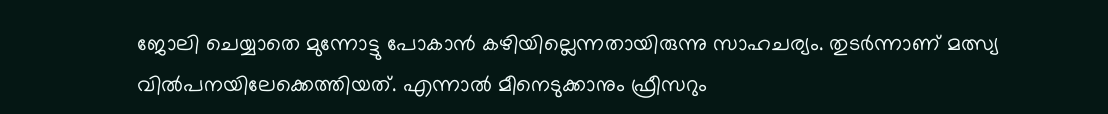ജോലി ചെയ്യാതെ മുന്നോട്ടു പോകാന്‍ കഴിയില്ലെന്നതായിരുന്നു സാഹചര്യം. തുടർന്നാണ് മത്സ്യ വില്‍പനയിലേക്കെത്തിയത്. എന്നാല്‍ മീനെടുക്കാനും ഫ്രീസറും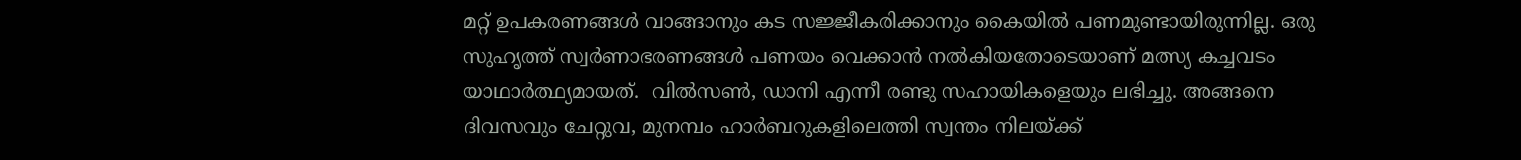മറ്റ് ഉപകരണങ്ങള്‍ വാങ്ങാനും കട സജ്ജീകരിക്കാനും കൈയില്‍ പണമുണ്ടായിരുന്നില്ല. ഒരു സുഹൃത്ത് സ്വര്‍ണാഭരണങ്ങള്‍ പണയം വെക്കാന്‍ നല്‍കിയതോടെയാണ് മത്സ്യ കച്ചവടം യാഥാര്‍ത്ഥ്യമായത്.  വില്‍സണ്‍, ഡാനി എന്നീ രണ്ടു സഹായികളെയും ലഭിച്ചു. അങ്ങനെ  ദിവസവും ചേറ്റുവ, മുനമ്പം ഹാര്‍ബറുകളിലെത്തി സ്വന്തം നിലയ്ക്ക്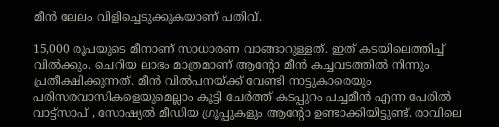മീന്‍ ലേലം വിളിച്ചെടുക്കുകയാണ് പതിവ്.

15,000 രൂപയുടെ മീനാണ് സാധാരണ വാങ്ങാറുള്ളത്. ഇത് കടയിലെത്തിച്ച് വില്‍ക്കും. ചെറിയ ലാഭം മാത്രമാണ് ആന്റോ മീന്‍ കച്ചവടത്തില്‍ നിന്നും പ്രതീക്ഷിക്കുന്നത്. മീന്‍ വില്‍പനയ്ക്ക് വേണ്ടി നാട്ടുകാരെയും പരിസരവാസികളെയുമെല്ലാം കൂട്ടി ചേര്‍ത്ത് കടപ്പുറം പച്ചമീന്‍ എന്ന പേരില്‍ വാട്ട്‌സാപ് , സോഷ്യല്‍ മീഡിയ ഗ്രൂപ്പുകളും ആന്റോ ഉണ്ടാക്കിയിട്ടുണ്ട്. രാവിലെ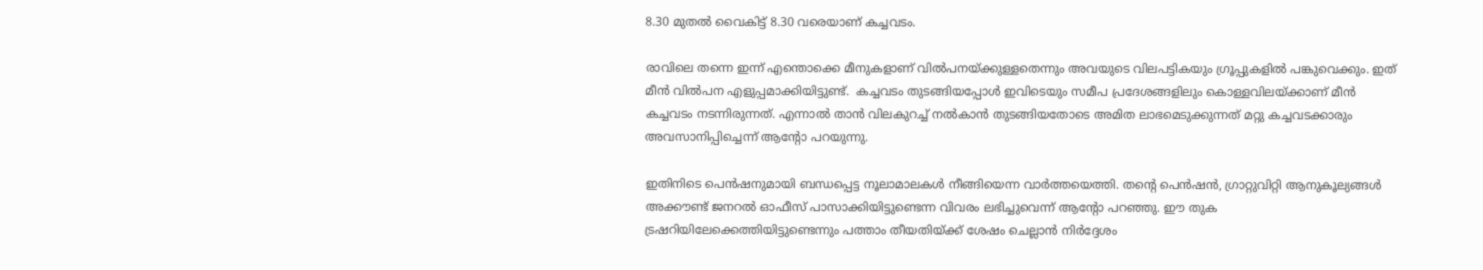8.30 മുതല്‍ വൈകിട്ട് 8.30 വരെയാണ് കച്ചവടം.

രാവിലെ തന്നെ ഇന്ന് എന്തൊക്കെ മീനുകളാണ് വില്‍പനയ്ക്കുള്ളതെന്നും അവയുടെ വിലപട്ടികയും ഗ്രൂപ്പുകളില്‍ പങ്കുവെക്കും. ഇത് മീന്‍ വില്‍പന എളുപ്പമാക്കിയിട്ടുണ്ട്.  കച്ചവടം തുടങ്ങിയപ്പോള്‍ ഇവിടെയും സമീപ പ്രദേശങ്ങളിലും കൊള്ളവിലയ്ക്കാണ് മീന്‍ കച്ചവടം നടന്നിരുന്നത്. എന്നാല്‍ താന്‍ വിലകുറച്ച് നല്‍കാന്‍ തുടങ്ങിയതോടെ അമിത ലാഭമെടുക്കുന്നത് മറ്റു കച്ചവടക്കാരും അവസാനിപ്പിച്ചെന്ന് ആന്റോ പറയുന്നു.

ഇതിനിടെ പെന്‍ഷനുമായി ബന്ധപ്പെട്ട നൂലാമാലകള്‍ നീങ്ങിയെന്ന വാര്‍ത്തയെത്തി. തന്റെ പെന്‍ഷന്‍, ഗ്രാറ്റുവിറ്റി ആനുകൂല്യങ്ങള്‍ അക്കൗണ്ട് ജനറല്‍ ഓഫീസ് പാസാക്കിയിട്ടുണ്ടെന്ന വിവരം ലഭിച്ചുവെന്ന് ആന്‍റോ പറഞ്ഞു. ഈ തുക ട്രഷറിയിലേക്കെത്തിയിട്ടുണ്ടെന്നും പത്താം തീയതിയ്ക്ക് ശേഷം ചെല്ലാന്‍ നിര്‍ദ്ദേശം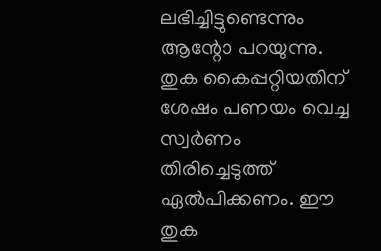ലഭിച്ചിട്ടുണ്ടെന്നും ആന്റോ പറയുന്നു. തുക കൈപ്പറ്റിയതിന് ശേഷം പണയം വെച്ച സ്വര്‍ണം തിരിച്ചെടുത്ത് ഏല്‍പിക്കണം. ഈ തുക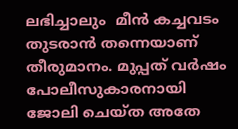ലഭിച്ചാലും  മീന്‍ കച്ചവടം തുടരാന്‍ തന്നെയാണ് തീരുമാനം. മുപ്പത് വര്‍ഷം  പോലീസുകാരനായി ജോലി ചെയ്ത അതേ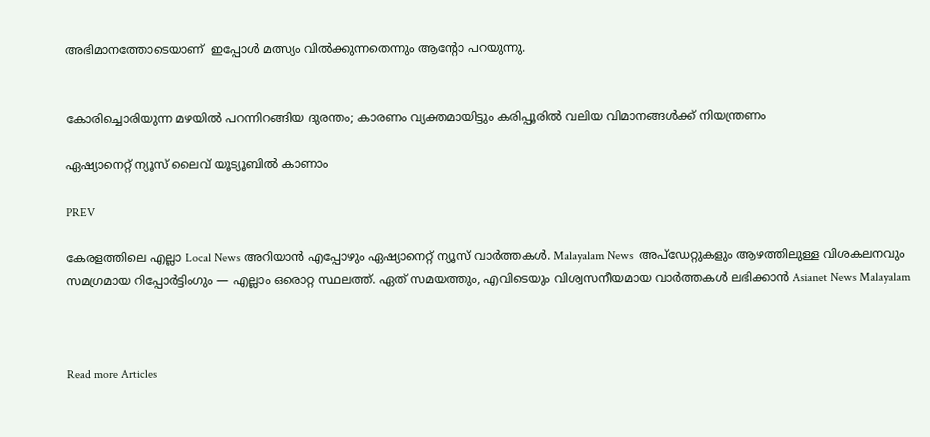അഭിമാനത്തോടെയാണ്  ഇപ്പോള്‍ മത്സ്യം വില്‍ക്കുന്നതെന്നും ആന്റോ പറയുന്നു.


കോരിച്ചൊരിയുന്ന മഴയിൽ പറന്നിറങ്ങിയ ദുരന്തം; കാരണം വ്യക്തമായിട്ടും കരിപ്പൂരിൽ വലിയ വിമാനങ്ങൾക്ക് നിയന്ത്രണം

ഏഷ്യാനെറ്റ് ന്യൂസ് ലൈവ് യൂട്യൂബിൽ കാണാം

PREV

കേരളത്തിലെ എല്ലാ Local News അറിയാൻ എപ്പോഴും ഏഷ്യാനെറ്റ് ന്യൂസ് വാർത്തകൾ. Malayalam News  അപ്‌ഡേറ്റുകളും ആഴത്തിലുള്ള വിശകലനവും സമഗ്രമായ റിപ്പോർട്ടിംഗും — എല്ലാം ഒരൊറ്റ സ്ഥലത്ത്. ഏത് സമയത്തും, എവിടെയും വിശ്വസനീയമായ വാർത്തകൾ ലഭിക്കാൻ Asianet News Malayalam



Read more Articles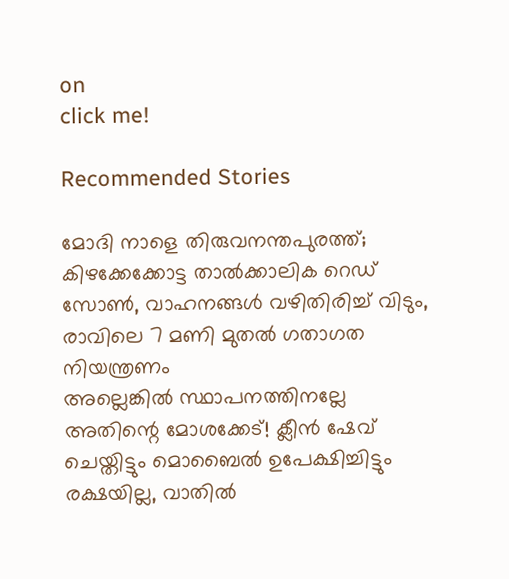on
click me!

Recommended Stories

മോദി നാളെ തിരുവനന്തപുരത്ത്; കിഴക്കേക്കോട്ട താൽക്കാലിക റെഡ് സോൺ, വാഹനങ്ങൾ വഴിതിരിച്ച് വിടും, രാവിലെ 7 മണി മുതൽ ഗതാഗത നിയന്ത്രണം
അല്ലെങ്കിൽ സ്ഥാപനത്തിനല്ലേ അതിന്റെ മോശക്കേട്! ക്ലീന്‍ ഷേവ് ചെയ്തിട്ടും മൊബൈല്‍ ഉപേക്ഷിച്ചിട്ടും രക്ഷയില്ല, വാതില്‍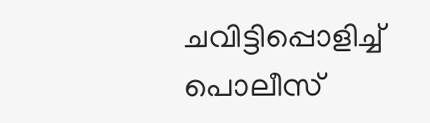ചവിട്ടിപ്പൊളിച്ച് പൊലീസ്